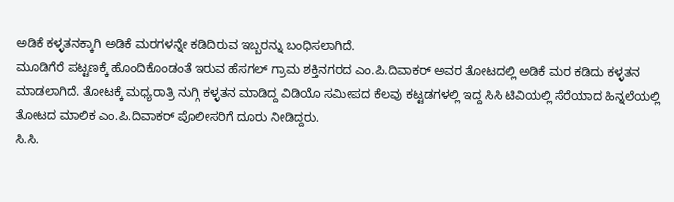ಅಡಿಕೆ ಕಳ್ಳತನಕ್ಕಾಗಿ ಅಡಿಕೆ ಮರಗಳನ್ನೇ ಕಡಿದಿರುವ ಇಬ್ಬರನ್ನು ಬಂಧಿಸಲಾಗಿದೆ.
ಮೂಡಿಗೆರೆ ಪಟ್ಟಣಕ್ಕೆ ಹೊಂದಿಕೊಂಡಂತೆ ಇರುವ ಹೆಸಗಲ್ ಗ್ರಾಮ ಶಕ್ತಿನಗರದ ಎಂ.ಪಿ.ದಿವಾಕರ್ ಅವರ ತೋಟದಲ್ಲಿ ಅಡಿಕೆ ಮರ ಕಡಿದು ಕಳ್ಳತನ ಮಾಡಲಾಗಿದೆ. ತೋಟಕ್ಕೆ ಮಧ್ಯರಾತ್ರಿ ನುಗ್ಗಿ ಕಳ್ಳತನ ಮಾಡಿದ್ದ ವಿಡಿಯೊ ಸಮೀಪದ ಕೆಲವು ಕಟ್ಟಡಗಳಲ್ಲಿ ಇದ್ದ ಸಿಸಿ ಟಿವಿಯಲ್ಲಿ ಸೆರೆಯಾದ ಹಿನ್ನಲೆಯಲ್ಲಿ ತೋಟದ ಮಾಲಿಕ ಎಂ.ಪಿ.ದಿವಾಕರ್ ಪೊಲೀಸರಿಗೆ ದೂರು ನೀಡಿದ್ದರು.
ಸಿ.ಸಿ.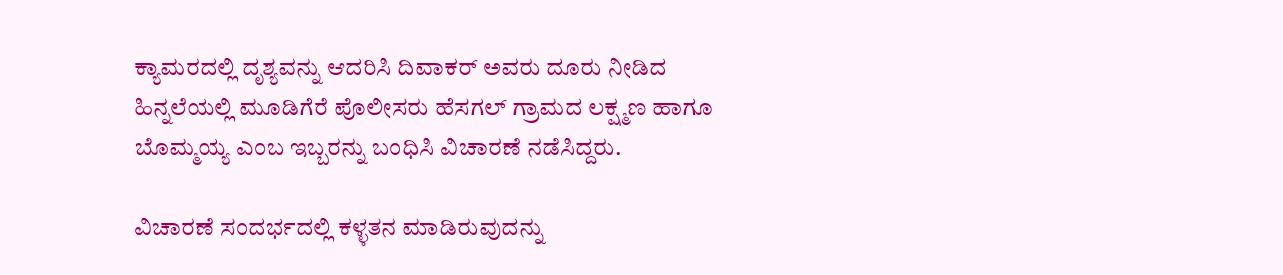ಕ್ಯಾಮರದಲ್ಲಿ ದೃಶ್ಯವನ್ನು ಆದರಿಸಿ ದಿವಾಕರ್ ಅವರು ದೂರು ನೀಡಿದ ಹಿನ್ನಲೆಯಲ್ಲಿ ಮೂಡಿಗೆರೆ ಪೊಲೀಸರು ಹೆಸಗಲ್ ಗ್ರಾಮದ ಲಕ್ಷ್ಮಣ ಹಾಗೂ ಬೊಮ್ಮಯ್ಯ ಎಂಬ ಇಬ್ಬರನ್ನು ಬಂಧಿಸಿ ವಿಚಾರಣೆ ನಡೆಸಿದ್ದರು.

ವಿಚಾರಣೆ ಸಂದರ್ಭದಲ್ಲಿ ಕಳ್ಳತನ ಮಾಡಿರುವುದನ್ನು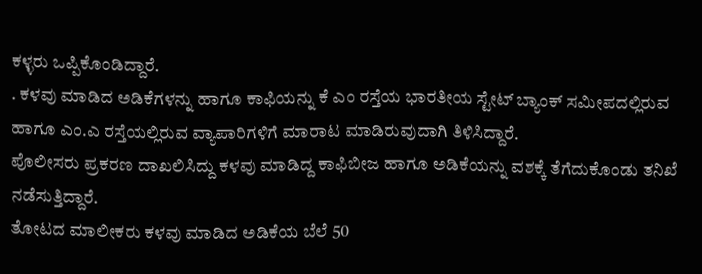ಕಳ್ಳರು ಒಪ್ಪಿಕೊಂಡಿದ್ದಾರೆ.
. ಕಳವು ಮಾಡಿದ ಅಡಿಕೆಗಳನ್ನು ಹಾಗೂ ಕಾಫಿಯನ್ನು ಕೆ ಎಂ ರಸ್ತೆಯ ಭಾರತೀಯ ಸ್ಟೇಟ್ ಬ್ಯಾಂಕ್ ಸಮೀಪದಲ್ಲಿರುವ ಹಾಗೂ ಎಂ.ಎ ರಸ್ತೆಯಲ್ಲಿರುವ ವ್ಯಾಪಾರಿಗಳಿಗೆ ಮಾರಾಟ ಮಾಡಿರುವುದಾಗಿ ತಿಳಿಸಿದ್ದಾರೆ.
ಪೊಲೀಸರು ಪ್ರಕರಣ ದಾಖಲಿಸಿದ್ದು ಕಳವು ಮಾಡಿದ್ದ ಕಾಫಿಬೀಜ ಹಾಗೂ ಅಡಿಕೆಯನ್ನು ವಶಕ್ಕೆ ತೆಗೆದುಕೊಂಡು ತನಿಖೆ ನಡೆಸುತ್ತಿದ್ದಾರೆ.
ತೋಟದ ಮಾಲೀಕರು ಕಳವು ಮಾಡಿದ ಅಡಿಕೆಯ ಬೆಲೆ 50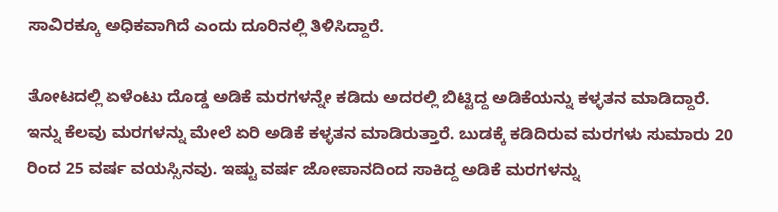ಸಾವಿರಕ್ಕೂ ಅಧಿಕವಾಗಿದೆ ಎಂದು ದೂರಿನಲ್ಲಿ ತಿಳಿಸಿದ್ದಾರೆ.

ತೋಟದಲ್ಲಿ ಏಳೆಂಟು ದೊಡ್ಡ ಅಡಿಕೆ ಮರಗಳನ್ನೇ ಕಡಿದು ಅದರಲ್ಲಿ ಬಿಟ್ಟಿದ್ದ ಅಡಿಕೆಯನ್ನು ಕಳ್ಳತನ ಮಾಡಿದ್ದಾರೆ. ಇನ್ನು ಕೆಲವು ಮರಗಳನ್ನು ಮೇಲೆ ಏರಿ ಅಡಿಕೆ ಕಳ್ಳತನ ಮಾಡಿರುತ್ತಾರೆ. ಬುಡಕ್ಕೆ ಕಡಿದಿರುವ ಮರಗಳು ಸುಮಾರು 20 ರಿಂದ 25 ವರ್ಷ ವಯಸ್ಸಿನವು. ಇಷ್ಟು ವರ್ಷ ಜೋಪಾನದಿಂದ ಸಾಕಿದ್ದ ಅಡಿಕೆ ಮರಗಳನ್ನು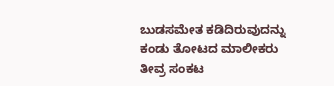ಬುಡಸಮೇತ ಕಡಿದಿರುವುದನ್ನು ಕಂಡು ತೋಟದ ಮಾಲೀಕರು ತೀವ್ರ ಸಂಕಟ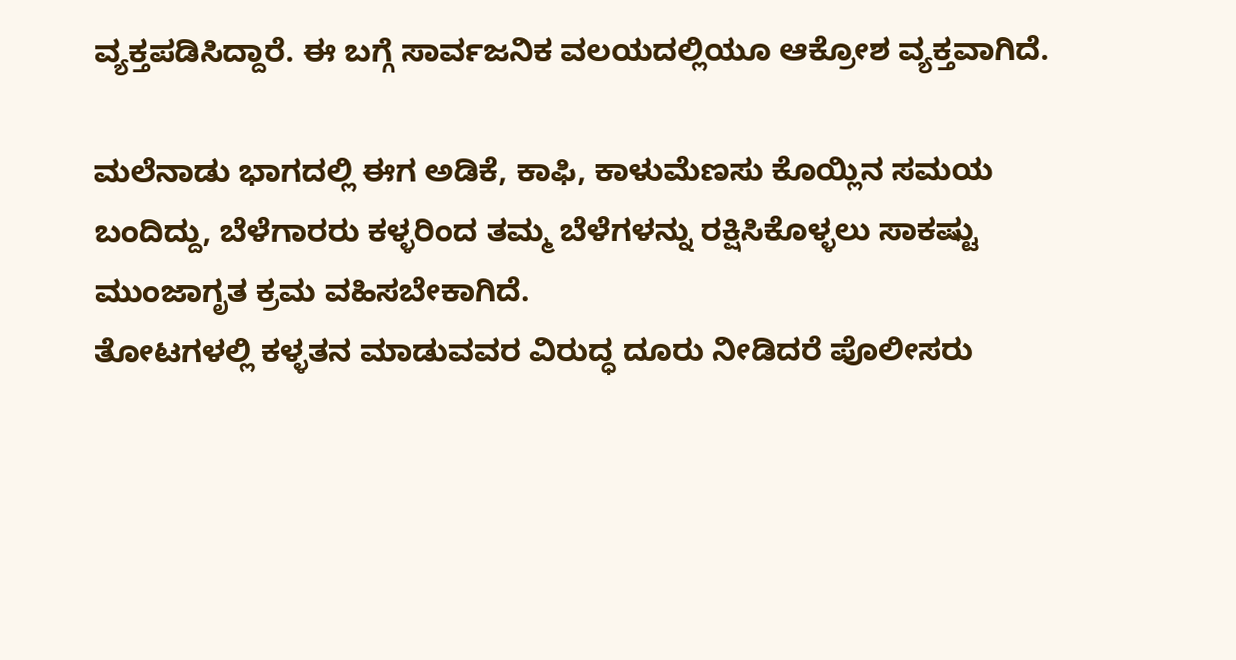ವ್ಯಕ್ತಪಡಿಸಿದ್ದಾರೆ. ಈ ಬಗ್ಗೆ ಸಾರ್ವಜನಿಕ ವಲಯದಲ್ಲಿಯೂ ಆಕ್ರೋಶ ವ್ಯಕ್ತವಾಗಿದೆ.

ಮಲೆನಾಡು ಭಾಗದಲ್ಲಿ ಈಗ ಅಡಿಕೆ, ಕಾಫಿ, ಕಾಳುಮೆಣಸು ಕೊಯ್ಲಿನ ಸಮಯ ಬಂದಿದ್ದು, ಬೆಳೆಗಾರರು ಕಳ್ಳರಿಂದ ತಮ್ಮ ಬೆಳೆಗಳನ್ನು ರಕ್ಷಿಸಿಕೊಳ್ಳಲು ಸಾಕಷ್ಟು ಮುಂಜಾಗೃತ ಕ್ರಮ ವಹಿಸಬೇಕಾಗಿದೆ.
ತೋಟಗಳಲ್ಲಿ ಕಳ್ಳತನ ಮಾಡುವವರ ವಿರುದ್ಧ ದೂರು ನೀಡಿದರೆ ಪೊಲೀಸರು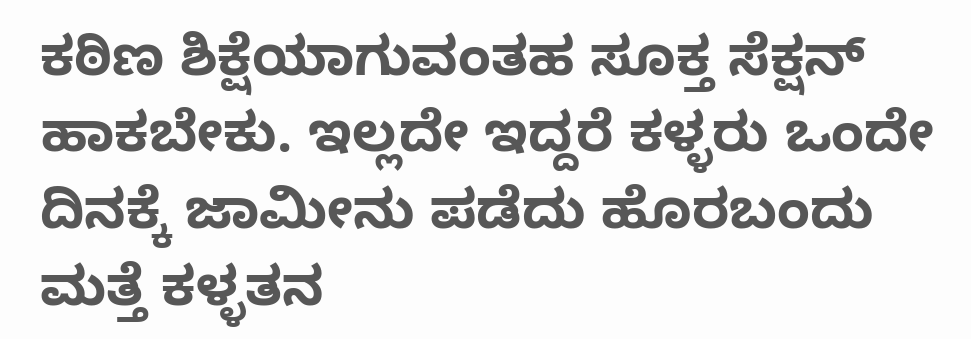ಕಠಿಣ ಶಿಕ್ಷೆಯಾಗುವಂತಹ ಸೂಕ್ತ ಸೆಕ್ಷನ್ ಹಾಕಬೇಕು. ಇಲ್ಲದೇ ಇದ್ದರೆ ಕಳ್ಳರು ಒಂದೇ ದಿನಕ್ಕೆ ಜಾಮೀನು ಪಡೆದು ಹೊರಬಂದು ಮತ್ತೆ ಕಳ್ಳತನ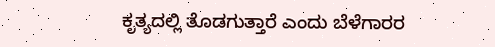ಕೃತ್ಯದಲ್ಲಿ ತೊಡಗುತ್ತಾರೆ ಎಂದು ಬೆಳೆಗಾರರ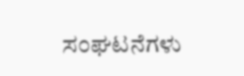ಸಂಘಟನೆಗಳು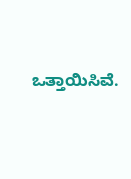ಒತ್ತಾಯಿಸಿವೆ.